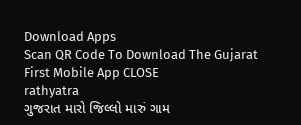Download Apps
Scan QR Code To Download The Gujarat First Mobile App CLOSE
rathyatra
ગુજરાત મારો જિલ્લો મારું ગામ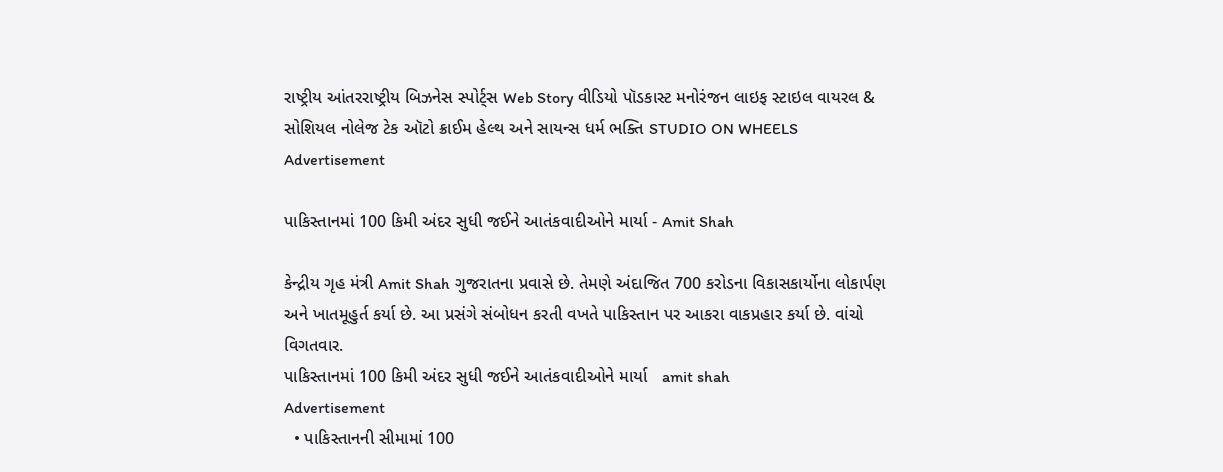રાષ્ટ્રીય આંતરરાષ્ટ્રીય બિઝનેસ સ્પોર્ટ્સ Web Story વીડિયો પૉડકાસ્ટ મનોરંજન લાઇફ સ્ટાઇલ વાયરલ & સોશિયલ નોલેજ ટેક ઑટો ક્રાઈમ હેલ્થ અને સાયન્સ ધર્મ ભક્તિ STUDIO ON WHEELS
Advertisement

પાકિસ્તાનમાં 100 કિમી અંદર સુધી જઈને આતંકવાદીઓને માર્યા - Amit Shah

કેન્દ્રીય ગૃહ મંત્રી Amit Shah ગુજરાતના પ્રવાસે છે. તેમણે અંદાજિત 700 કરોડના વિકાસકાર્યોના લોકાર્પણ અને ખાતમૂહુર્ત કર્યા છે. આ પ્રસંગે સંબોધન કરતી વખતે પાકિસ્તાન પર આકરા વાકપ્રહાર કર્યા છે. વાંચો વિગતવાર.
પાકિસ્તાનમાં 100 કિમી અંદર સુધી જઈને આતંકવાદીઓને માર્યા   amit shah
Advertisement
  • પાકિસ્તાનની સીમામાં 100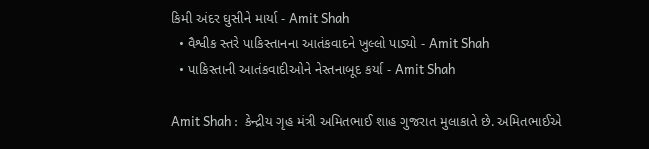કિમી અંદર ઘુસીને માર્યા - Amit Shah
  • વૈશ્વીક સ્તરે પાકિસ્તાનના આતંકવાદને ખુલ્લો પાડ્યો - Amit Shah
  • પાકિસ્તાની આતંકવાદીઓને નેસ્તનાબૂદ કર્યા - Amit Shah

Amit Shah :  કેન્દ્રીય ગૃહ મંત્રી અમિતભાઈ શાહ ગુજરાત મુલાકાતે છે. અમિતભાઈએ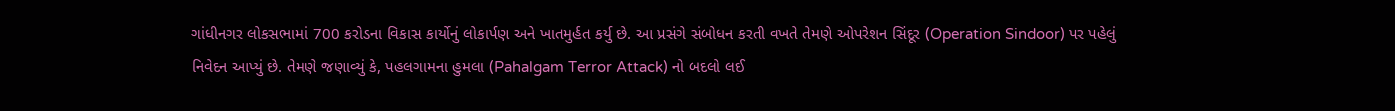ગાંધીનગર લોકસભામાં 700 કરોડના વિકાસ કાર્યોનું લોકાર્પણ અને ખાતમુર્હત કર્યુ છે. આ પ્રસંગે સંબોધન કરતી વખતે તેમણે ઓપરેશન સિંદૂર (Operation Sindoor) પર પહેલું નિવેદન આપ્યું છે. તેમણે જણાવ્યું કે, પહલગામના હુમલા (Pahalgam Terror Attack) નો બદલો લઈ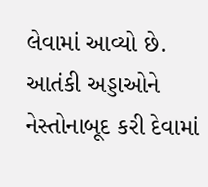લેવામાં આવ્યો છે. આતંકી અડ્ડાઓને નેસ્તોનાબૂદ કરી દેવામાં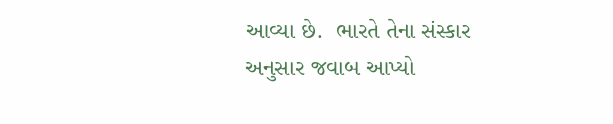આવ્યા છે.  ભારતે તેના સંસ્કાર અનુસાર જવાબ આપ્યો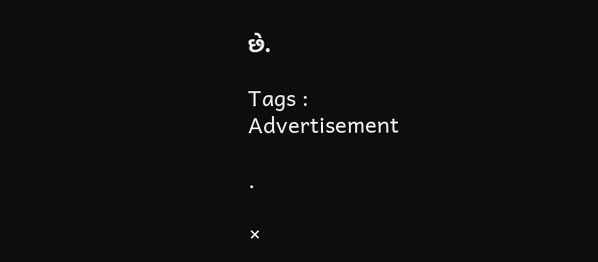છે.

Tags :
Advertisement

.

×